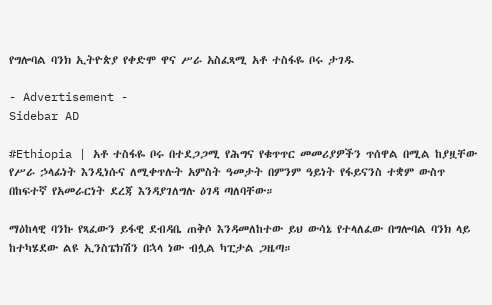የግሎባል ባንክ ኢትዮጵያ የቀድሞ ዋና ሥራ አስፈጻሚ አቶ ተስፋዬ ቦሩ ታገዱ

- Advertisement -
Sidebar AD

#Ethiopia | አቶ ተስፋዬ ቦሩ በተደጋጋሚ የሕግና የቁጥጥር መመሪያዎችን ጥሰዋል በሚል ከያዟቸው የሥራ ኃላፊነት እንዲነሱና ለሚቀጥሉት አምስት ዓመታት በምንም ዓይነት የፋይናንስ ተቋም ውስጥ በከፍተኛ የአመራርነት ደረጃ እንዳያገለግሉ ዕገዳ ጣለባቸው።

ማዕከላዊ ባንኩ የጻፈውን ይፋዊ ደብዳቤ ጠቅሶ እንዳመለከተው ይህ ውሳኔ የተላለፈው በግሎባል ባንክ ላይ ከተካሄደው ልዩ ኢንስፔክሽን በኋላ ነው ብሏል ካፒታል ጋዜጣ።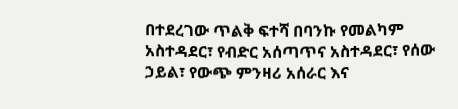በተደረገው ጥልቅ ፍተሻ በባንኩ የመልካም አስተዳደር፣ የብድር አሰጣጥና አስተዳደር፣ የሰው ኃይል፣ የውጭ ምንዛሪ አሰራር እና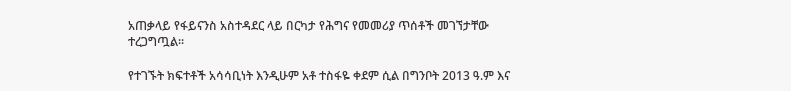አጠቃላይ የፋይናንስ አስተዳደር ላይ በርካታ የሕግና የመመሪያ ጥሰቶች መገኘታቸው ተረጋግጧል።

የተገኙት ክፍተቶች አሳሳቢነት እንዲሁም አቶ ተስፋዬ ቀደም ሲል በግንቦት 2013 ዓ.ም እና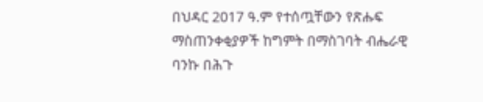በህዳር 2017 ዓ.ም የተሰጧቸውን የጽሑፍ ማስጠንቀቂያዎች ከግምት በማስገባት ብሔራዊ ባንኩ በሕጉ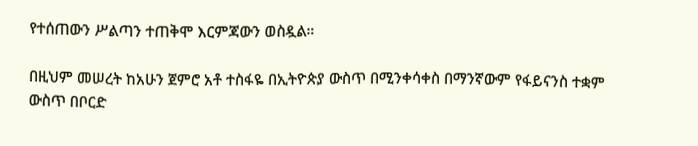የተሰጠውን ሥልጣን ተጠቅሞ እርምጃውን ወስዷል።

በዚህም መሠረት ከአሁን ጀምሮ አቶ ተስፋዬ በኢትዮጵያ ውስጥ በሚንቀሳቀስ በማንኛውም የፋይናንስ ተቋም ውስጥ በቦርድ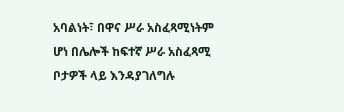አባልነት፣ በዋና ሥራ አስፈጻሚነትም ሆነ በሌሎች ከፍተኛ ሥራ አስፈጻሚ ቦታዎች ላይ እንዳያገለግሉ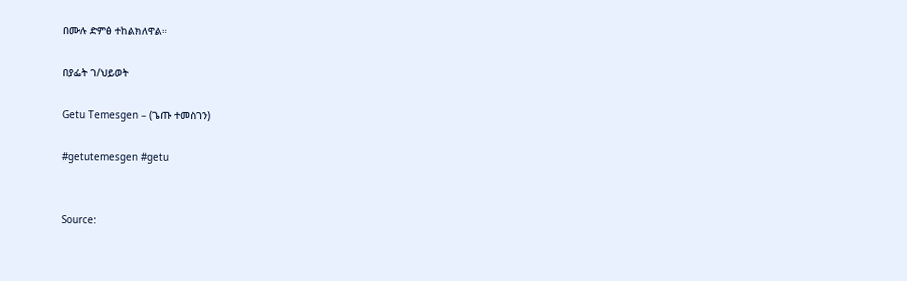በሙሉ ድምፅ ተከልክለዋል።

በያፌት ገ/ህይወት

Getu Temesgen – (ጌጡ ተመስገን)

#getutemesgen #getu


Source: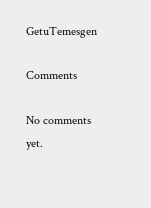GetuTemesgen

Comments

No comments yet.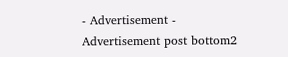- Advertisement -
Advertisement post bottom2